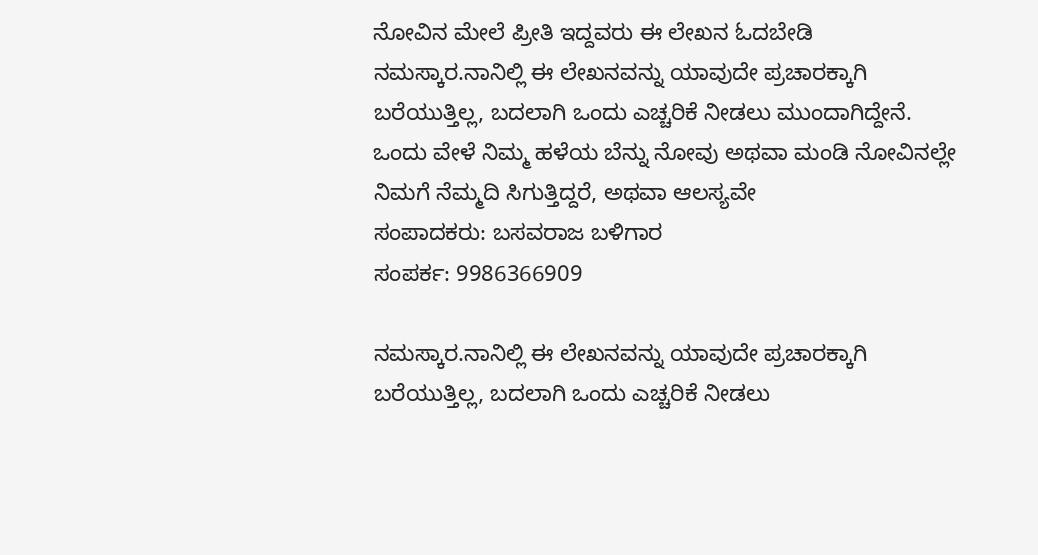ನೋವಿನ ಮೇಲೆ ಪ್ರೀತಿ ಇದ್ದವರು ಈ ಲೇಖನ ಓದಬೇಡಿ
ನಮಸ್ಕಾರ.ನಾನಿಲ್ಲಿ ಈ ಲೇಖನವನ್ನು ಯಾವುದೇ ಪ್ರಚಾರಕ್ಕಾಗಿ ಬರೆಯುತ್ತಿಲ್ಲ, ಬದಲಾಗಿ ಒಂದು ಎಚ್ಚರಿಕೆ ನೀಡಲು ಮುಂದಾಗಿದ್ದೇನೆ. ಒಂದು ವೇಳೆ ನಿಮ್ಮ ಹಳೆಯ ಬೆನ್ನು ನೋವು ಅಥವಾ ಮಂಡಿ ನೋವಿನಲ್ಲೇ ನಿಮಗೆ ನೆಮ್ಮದಿ ಸಿಗುತ್ತಿದ್ದರೆ, ಅಥವಾ ಆಲಸ್ಯವೇ
ಸಂಪಾದಕರು: ಬಸವರಾಜ ಬಳಿಗಾರ
ಸಂಪರ್ಕ: 9986366909

ನಮಸ್ಕಾರ.ನಾನಿಲ್ಲಿ ಈ ಲೇಖನವನ್ನು ಯಾವುದೇ ಪ್ರಚಾರಕ್ಕಾಗಿ ಬರೆಯುತ್ತಿಲ್ಲ, ಬದಲಾಗಿ ಒಂದು ಎಚ್ಚರಿಕೆ ನೀಡಲು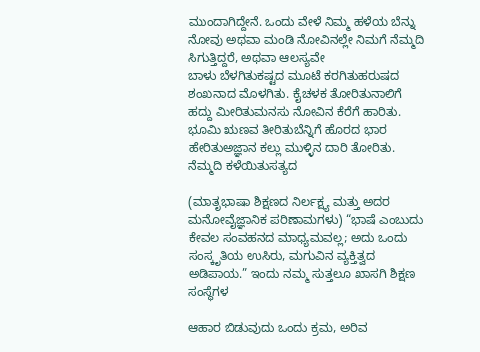ಮುಂದಾಗಿದ್ದೇನೆ. ಒಂದು ವೇಳೆ ನಿಮ್ಮ ಹಳೆಯ ಬೆನ್ನು ನೋವು ಅಥವಾ ಮಂಡಿ ನೋವಿನಲ್ಲೇ ನಿಮಗೆ ನೆಮ್ಮದಿ ಸಿಗುತ್ತಿದ್ದರೆ, ಅಥವಾ ಆಲಸ್ಯವೇ
ಬಾಳು ಬೆಳಗಿತುಕಷ್ಟದ ಮೂಟೆ ಕರಗಿತುಹರುಷದ ಶಂಖನಾದ ಮೊಳಗಿತು. ಕೈಚಳಕ ತೋರಿತುನಾಲಿಗೆ ಹದ್ದು ಮೀರಿತುಮನಸು ನೋವಿನ ಕೆರೆಗೆ ಹಾರಿತು. ಭೂಮಿ ಋಣವ ತೀರಿತುಬೆನ್ನಿಗೆ ಹೊರದ ಭಾರ ಹೇರಿತುಅಜ್ಞಾನ ಕಲ್ಲು ಮುಳ್ಳಿನ ದಾರಿ ತೋರಿತು. ನೆಮ್ಮದಿ ಕಳೆಯಿತುಸತ್ಯದ

(ಮಾತೃಭಾಷಾ ಶಿಕ್ಷಣದ ನಿರ್ಲಕ್ಷ್ಯ ಮತ್ತು ಅದರ ಮನೋವೈಜ್ಞಾನಿಕ ಪರಿಣಾಮಗಳು) “ಭಾಷೆ ಎಂಬುದು ಕೇವಲ ಸಂವಹನದ ಮಾಧ್ಯಮವಲ್ಲ; ಅದು ಒಂದು ಸಂಸ್ಕೃತಿಯ ಉಸಿರು, ಮಗುವಿನ ವ್ಯಕ್ತಿತ್ವದ ಅಡಿಪಾಯ.” ಇಂದು ನಮ್ಮ ಸುತ್ತಲೂ ಖಾಸಗಿ ಶಿಕ್ಷಣ ಸಂಸ್ಥೆಗಳ

ಆಹಾರ ಬಿಡುವುದು ಒಂದು ಕ್ರಮ, ಅರಿವ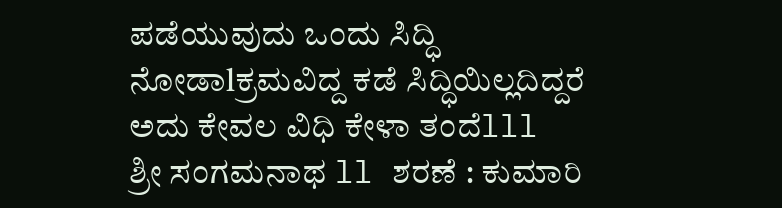ಪಡೆಯುವುದು ಒಂದು ಸಿದ್ಧಿ ನೋಡಾlಕ್ರಮವಿದ್ದ ಕಡೆ ಸಿದ್ಧಿಯಿಲ್ಲದಿದ್ದರೆ ಅದು ಕೇವಲ ವಿಧಿ ಕೇಳಾ ತಂದೆlll ಶ್ರೀ ಸಂಗಮನಾಥ ll ಶರಣೆ : ಕುಮಾರಿ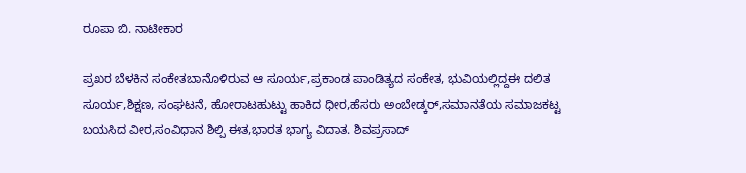ರೂಪಾ ಬಿ. ನಾಟೀಕಾರ

ಪ್ರಖರ ಬೆಳಕಿನ ಸಂಕೇತಬಾನೊಳಿರುವ ಆ ಸೂರ್ಯ,ಪ್ರಕಾಂಡ ಪಾಂಡಿತ್ಯದ ಸಂಕೇತ, ಭುವಿಯಲ್ಲಿದ್ದಈ ದಲಿತ ಸೂರ್ಯ,ಶಿಕ್ಷಣ, ಸಂಘಟನೆ, ಹೋರಾಟಹುಟ್ಟು ಹಾಕಿದ ಧೀರ,ಹೆಸರು ಅಂಬೇಡ್ಕರ್,ಸಮಾನತೆಯ ಸಮಾಜಕಟ್ಟ ಬಯಸಿದ ವೀರ,ಸಂವಿಧಾನ ಶಿಲ್ಪಿ ಈತ,ಭಾರತ ಭಾಗ್ಯ ವಿದಾತ. ಶಿವಪ್ರಸಾದ್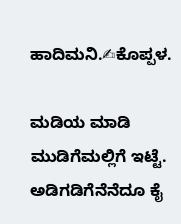ಹಾದಿಮನಿ.✍ಕೊಪ್ಪಳ.

ಮಡಿಯ ಮಾಡಿ ಮುಡಿಗೆಮಲ್ಲಿಗೆ ಇಟ್ಟೆ. ಅಡಿಗಡಿಗೆನೆನೆದೂ ಕೈ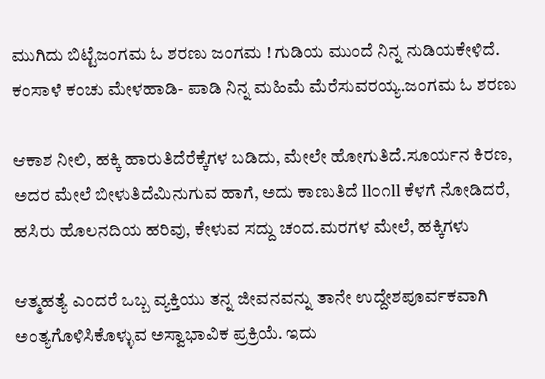ಮುಗಿದು ಬಿಟ್ಟೆಜಂಗಮ ಓ ಶರಣು ಜಂಗಮ ! ಗುಡಿಯ ಮುಂದೆ ನಿನ್ನ ನುಡಿಯಕೇಳಿದೆ. ಕಂಸಾಳೆ ಕಂಚು ಮೇಳಹಾಡಿ- ಪಾಡಿ ನಿನ್ನ ಮಹಿಮೆ ಮೆರೆಸುವರಯ್ಯ.ಜಂಗಮ ಓ ಶರಣು

ಆಕಾಶ ನೀಲಿ, ಹಕ್ಕಿ ಹಾರುತಿದೆರೆಕ್ಕೆಗಳ ಬಡಿದು, ಮೇಲೇ ಹೋಗುತಿದೆ.ಸೂರ್ಯನ ಕಿರಣ, ಅದರ ಮೇಲೆ ಬೀಳುತಿದೆಮಿನುಗುವ ಹಾಗೆ, ಅದು ಕಾಣುತಿದೆ ll೦೧ll ಕೆಳಗೆ ನೋಡಿದರೆ, ಹಸಿರು ಹೊಲನದಿಯ ಹರಿವು, ಕೇಳುವ ಸದ್ದು ಚಂದ.ಮರಗಳ ಮೇಲೆ, ಹಕ್ಕಿಗಳು

ಆತ್ಮಹತ್ಯೆ ಎಂದರೆ ಒಬ್ಬ ವ್ಯಕ್ತಿಯು ತನ್ನ ಜೀವನವನ್ನು ತಾನೇ ಉದ್ದೇಶಪೂರ್ವಕವಾಗಿ ಅಂತ್ಯಗೊಳಿಸಿಕೊಳ್ಳುವ ಅಸ್ವಾಭಾವಿಕ ಪ್ರಕ್ರಿಯೆ. ಇದು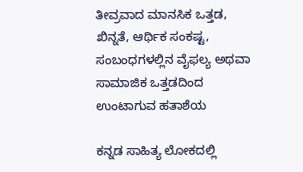ತೀವ್ರವಾದ ಮಾನಸಿಕ ಒತ್ತಡ, ಖಿನ್ನತೆ, ಆರ್ಥಿಕ ಸಂಕಷ್ಟ, ಸಂಬಂಧಗಳಲ್ಲಿನ ವೈಫಲ್ಯ ಅಥವಾ ಸಾಮಾಜಿಕ ಒತ್ತಡದಿಂದ ಉಂಟಾಗುವ ಹತಾಶೆಯ

ಕನ್ನಡ ಸಾಹಿತ್ಯ ಲೋಕದಲ್ಲಿ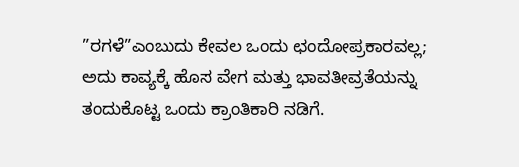”ರಗಳೆ”ಎಂಬುದು ಕೇವಲ ಒಂದು ಛಂದೋಪ್ರಕಾರವಲ್ಲ; ಅದು ಕಾವ್ಯಕ್ಕೆ ಹೊಸ ವೇಗ ಮತ್ತು ಭಾವತೀವ್ರತೆಯನ್ನು ತಂದುಕೊಟ್ಟ ಒಂದು ಕ್ರಾಂತಿಕಾರಿ ನಡಿಗೆ.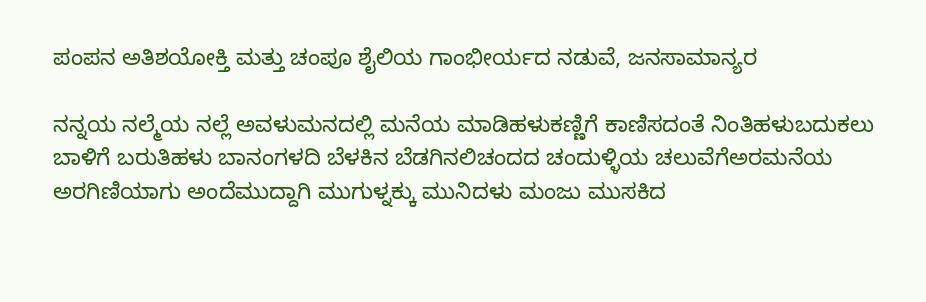ಪಂಪನ ಅತಿಶಯೋಕ್ತಿ ಮತ್ತು ಚಂಪೂ ಶೈಲಿಯ ಗಾಂಭೀರ್ಯದ ನಡುವೆ, ಜನಸಾಮಾನ್ಯರ

ನನ್ನಯ ನಲ್ಮೆಯ ನಲ್ಲೆ ಅವಳುಮನದಲ್ಲಿ ಮನೆಯ ಮಾಡಿಹಳುಕಣ್ಣಿಗೆ ಕಾಣಿಸದಂತೆ ನಿಂತಿಹಳುಬದುಕಲು ಬಾಳಿಗೆ ಬರುತಿಹಳು ಬಾನಂಗಳದಿ ಬೆಳಕಿನ ಬೆಡಗಿನಲಿಚಂದದ ಚಂದುಳ್ಳಿಯ ಚಲುವೆಗೆಅರಮನೆಯ ಅರಗಿಣಿಯಾಗು ಅಂದೆಮುದ್ದಾಗಿ ಮುಗುಳ್ನಕ್ಕು ಮುನಿದಳು ಮಂಜು ಮುಸಕಿದ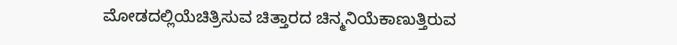ಮೋಡದಲ್ಲಿಯೆಚಿತ್ರಿಸುವ ಚಿತ್ತಾರದ ಚಿನ್ಮನಿಯೆಕಾಣುತ್ತಿರುವ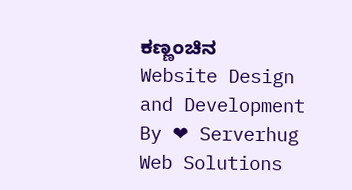ಕಣ್ಣಂಚಿನ
Website Design and Development By ❤ Serverhug Web Solutions